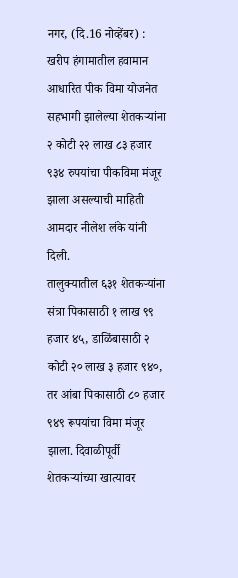नगर, (दि.16 नोव्हेंबर) : खरीप हंगामातील हवामान आधारित पीक विमा योजनेत सहभागी झालेल्या शेतकऱ्यांना २ कोटी २२ लाख ८३ हजार ९३४ रुपयांचा पीकविमा मंजूर झाला असल्याची माहिती आमदार नीलेश लंके यांनी दिली.
तालुक्यातील ६३१ शेतकऱ्यांना संत्रा पिकासाठी १ लाख ९९ हजार ४५, डाळिंबासाठी २ कोटी २० लाख ३ हजार ९४०, तर आंबा पिकासाठी ८० हजार ९४९ रूपयांचा विमा मंजूर झाला. दिवाळीपूर्वी शेतकऱ्यांच्या खात्यावर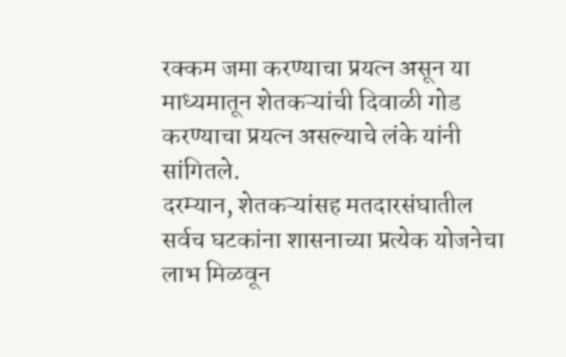रक्कम जमा करण्याचा प्रयत्न असून या माध्यमातून शेतकऱ्यांची दिवाळी गोड करण्याचा प्रयत्न असल्याचे लंके यांनी सांगितले.
दरम्यान, शेतकऱ्यांसह मतदारसंघातील सर्वच घटकांना शासनाच्या प्रत्येक योजनेचा लाभ मिळवून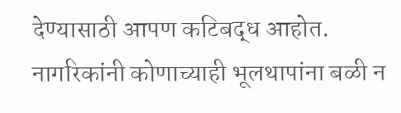देण्यासाठी आपण कटिबद्ध आहोत. नागरिकांनी कोणाच्याही भूलथापांना बळी न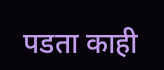पडता काही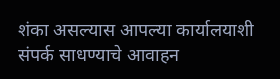शंका असल्यास आपल्या कार्यालयाशी संपर्क साधण्याचे आवाहन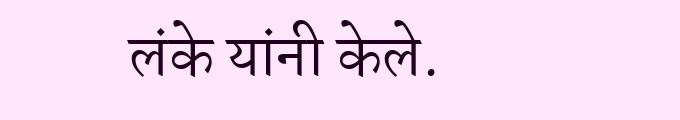लंके यांनी केले.